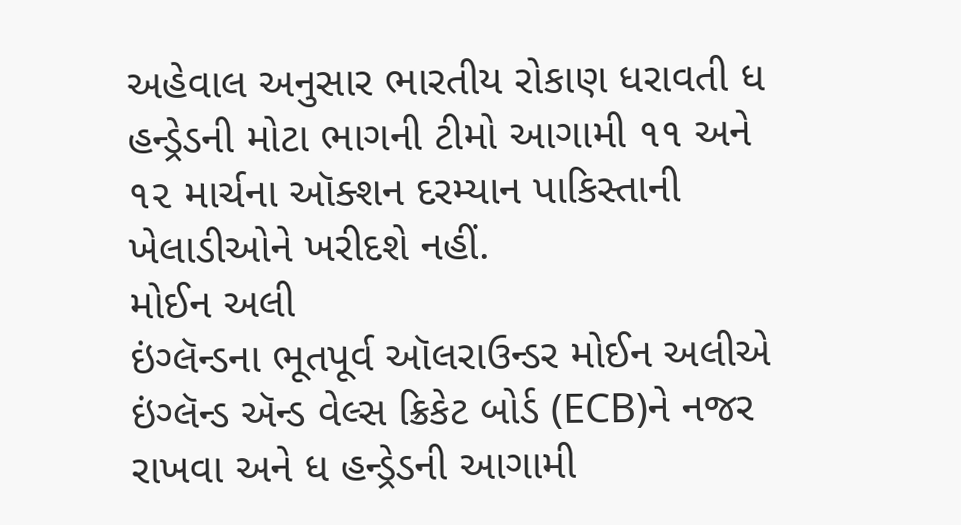અહેવાલ અનુસાર ભારતીય રોકાણ ધરાવતી ધ હન્ડ્રેડની મોટા ભાગની ટીમો આગામી ૧૧ અને ૧૨ માર્ચના ઑક્શન દરમ્યાન પાકિસ્તાની ખેલાડીઓને ખરીદશે નહીં.
મોઈન અલી
ઇંગ્લૅન્ડના ભૂતપૂર્વ ઑલરાઉન્ડર મોઈન અલીએ ઇંગ્લૅન્ડ ઍન્ડ વેલ્સ ક્રિકેટ બોર્ડ (ECB)ને નજર રાખવા અને ધ હન્ડ્રેડની આગામી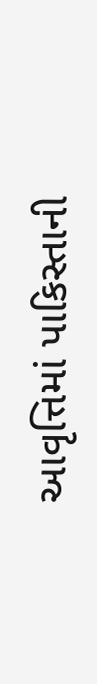આવૃત્તિમાં પાકિસ્તાની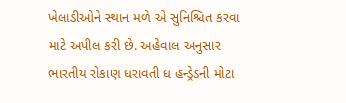ખેલાડીઓને સ્થાન મળે એ સુનિશ્ચિત કરવા માટે અપીલ કરી છે. અહેવાલ અનુસાર ભારતીય રોકાણ ધરાવતી ધ હન્ડ્રેડની મોટા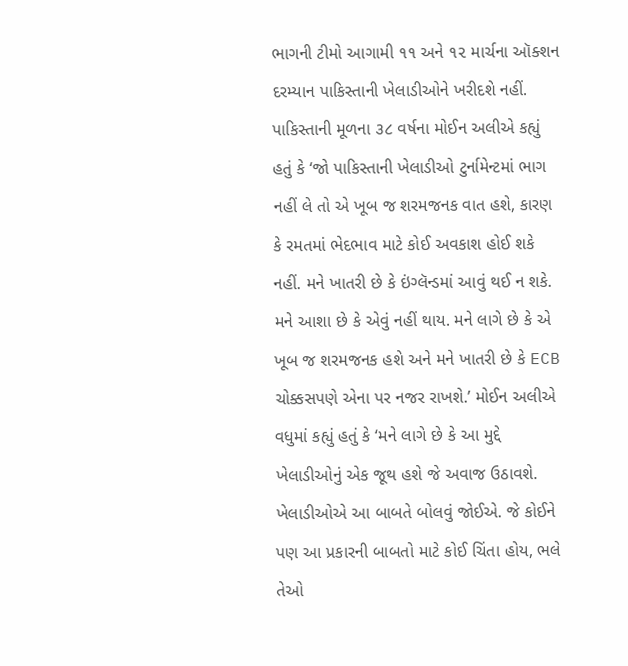ભાગની ટીમો આગામી ૧૧ અને ૧૨ માર્ચના ઑક્શન દરમ્યાન પાકિસ્તાની ખેલાડીઓને ખરીદશે નહીં. પાકિસ્તાની મૂળના ૩૮ વર્ષના મોઈન અલીએ કહ્યું હતું કે ‘જો પાકિસ્તાની ખેલાડીઓ ટુર્નામેન્ટમાં ભાગ નહીં લે તો એ ખૂબ જ શરમજનક વાત હશે, કારણ કે રમતમાં ભેદભાવ માટે કોઈ અવકાશ હોઈ શકે નહીં. મને ખાતરી છે કે ઇંગ્લૅન્ડમાં આવું થઈ ન શકે. મને આશા છે કે એવું નહીં થાય. મને લાગે છે કે એ ખૂબ જ શરમજનક હશે અને મને ખાતરી છે કે ECB ચોક્કસપણે એના પર નજર રાખશે.’ મોઈન અલીએ વધુમાં કહ્યું હતું કે ‘મને લાગે છે કે આ મુદ્દે ખેલાડીઓનું એક જૂથ હશે જે અવાજ ઉઠાવશે. ખેલાડીઓએ આ બાબતે બોલવું જોઈએ. જે કોઈને પણ આ પ્રકારની બાબતો માટે કોઈ ચિંતા હોય, ભલે તેઓ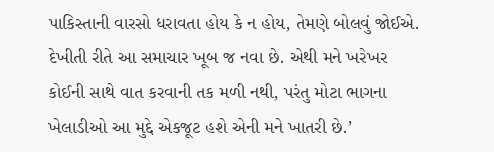પાકિસ્તાની વારસો ધરાવતા હોય કે ન હોય, તેમણે બોલવું જોઈએ. દેખીતી રીતે આ સમાચાર ખૂબ જ નવા છે. એથી મને ખરેખર કોઈની સાથે વાત કરવાની તક મળી નથી, પરંતુ મોટા ભાગના ખેલાડીઓ આ મુદ્દે એકજૂટ હશે એની મને ખાતરી છે.’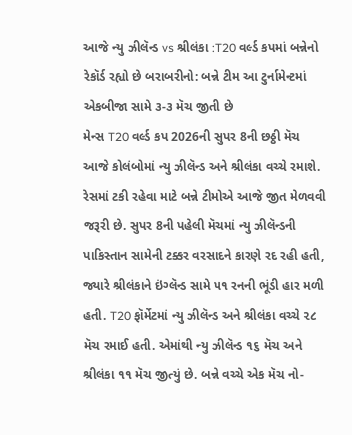આજે ન્યુ ઝીલૅન્ડ vs શ્રીલંકા :T20 વર્લ્ડ કપમાં બન્નેનો રેકૉર્ડ રહ્યો છે બરાબરીનો: બન્ને ટીમ આ ટુર્નામેન્ટમાં એકબીજા સામે ૩-૩ મૅચ જીતી છે
મેન્સ T20 વર્લ્ડ કપ 2026ની સુપર 8ની છઠ્ઠી મૅચ આજે કોલંબોમાં ન્યુ ઝીલૅન્ડ અને શ્રીલંકા વચ્ચે રમાશે. રેસમાં ટકી રહેવા માટે બન્ને ટીમોએ આજે જીત મેળવવી જરૂરી છે. સુપર 8ની પહેલી મૅચમાં ન્યુ ઝીલૅન્ડની પાકિસ્તાન સામેની ટક્કર વરસાદને કારણે રદ રહી હતી, જ્યારે શ્રીલંકાને ઇંગ્લૅન્ડ સામે ૫૧ રનની ભૂંડી હાર મળી હતી. T20 ફૉર્મેટમાં ન્યુ ઝીલૅન્ડ અને શ્રીલંકા વચ્ચે ૨૮ મૅચ રમાઈ હતી. એમાંથી ન્યુ ઝીલૅન્ડ ૧૬ મૅચ અને શ્રીલંકા ૧૧ મૅચ જીત્યું છે. બન્ને વચ્ચે એક મૅચ નો-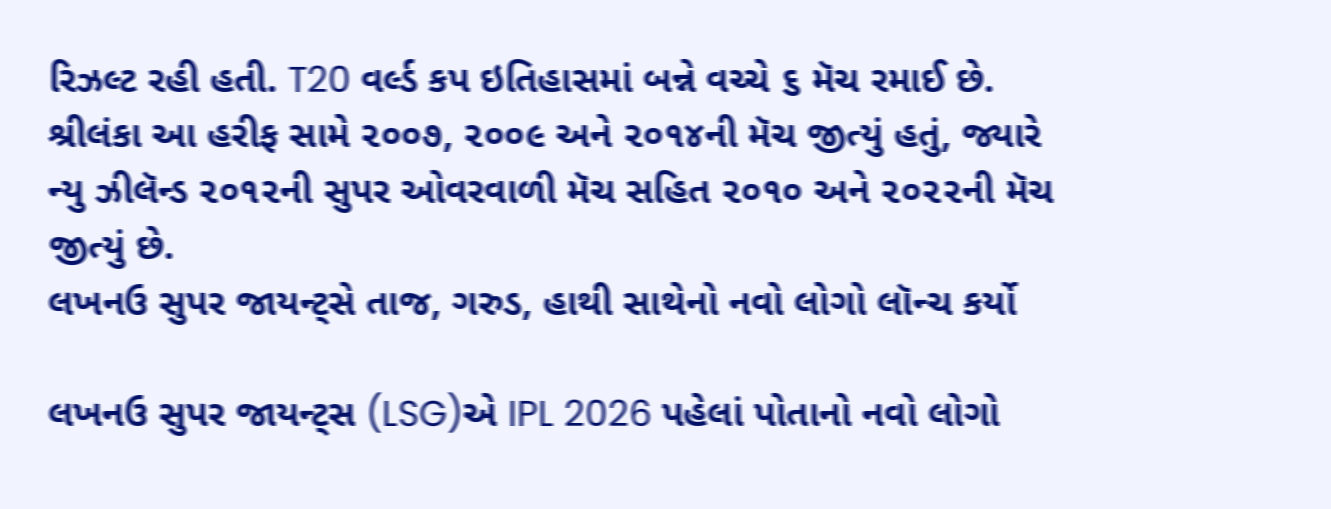રિઝલ્ટ રહી હતી. T20 વર્લ્ડ કપ ઇતિહાસમાં બન્ને વચ્ચે ૬ મૅચ રમાઈ છે. શ્રીલંકા આ હરીફ સામે ૨૦૦૭, ૨૦૦૯ અને ૨૦૧૪ની મૅચ જીત્યું હતું, જ્યારે ન્યુ ઝીલૅન્ડ ૨૦૧૨ની સુપર ઓવરવાળી મૅચ સહિત ૨૦૧૦ અને ૨૦૨૨ની મૅચ જીત્યું છે.
લખનઉ સુપર જાયન્ટ્સે તાજ, ગરુડ, હાથી સાથેનો નવો લોગો લૉન્ચ કર્યો

લખનઉ સુપર જાયન્ટ્સ (LSG)એ IPL 2026 પહેલાં પોતાનો નવો લોગો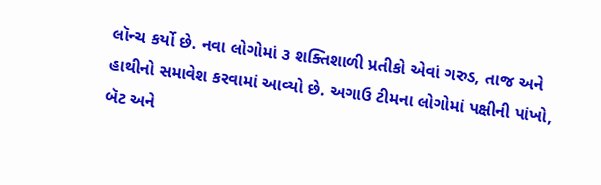લૉન્ચ કર્યો છે. નવા લોગોમાં ૩ શક્તિશાળી પ્રતીકો એવાં ગરુડ, તાજ અને હાથીનો સમાવેશ કરવામાં આવ્યો છે. અગાઉ ટીમના લોગોમાં પક્ષીની પાંખો, બૅટ અને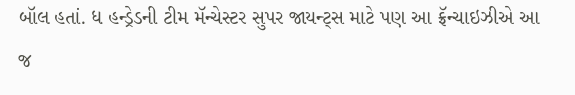બૉલ હતાં. ધ હન્ડ્રેડની ટીમ મૅન્ચેસ્ટર સુપર જાયન્ટ્સ માટે પણ આ ફ્રૅન્ચાઇઝીએ આ જ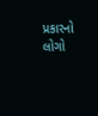પ્રકારનો લોગો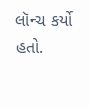લૉન્ચ કર્યો હતો.